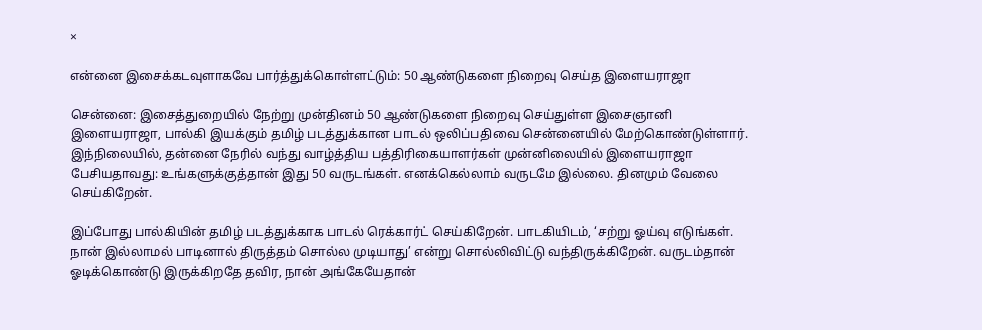×

என்னை இசைக்கடவுளாகவே பார்த்துக்கொள்ளட்டும்: 50 ஆண்டுகளை நிறைவு செய்த இளையராஜா

சென்னை: இசைத்துறையில் நேற்று முன்தினம் 50 ஆண்டுகளை நிறைவு செய்துள்ள இசைஞானி இளையராஜா, பால்கி இயக்கும் தமிழ் படத்துக்கான பாடல் ஒலிப்பதிவை சென்னையில் மேற்கொண்டுள்ளார். இந்நிலையில், தன்னை நேரில் வந்து வாழ்த்திய பத்திரிகையாளர்கள் முன்னிலையில் இளையராஜா பேசியதாவது: உங்களுக்குத்தான் இது 50 வருடங்கள். எனக்கெல்லாம் வருடமே இல்லை. தினமும் வேலை செய்கிறேன்.

இப்போது பால்கியின் தமிழ் படத்துக்காக பாடல் ரெக்கார்ட் செய்கிறேன். பாடகியிடம், ‘சற்று ஓய்வு எடுங்கள். நான் இல்லாமல் பாடினால் திருத்தம் சொல்ல முடியாது’ என்று சொல்லிவிட்டு வந்திருக்கிறேன். வருடம்தான் ஓடிக்கொண்டு இருக்கிறதே தவிர, நான் அங்கேயேதான்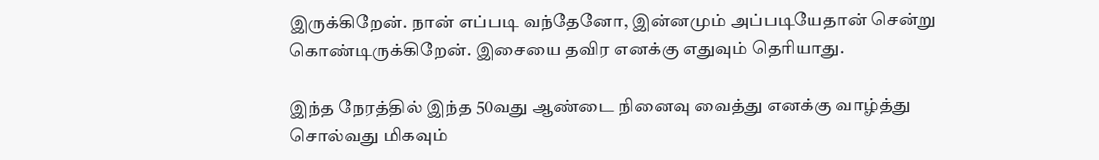இருக்கிறேன். நான் எப்படி வந்தேனோ, இன்னமும் அப்படியேதான் சென்று கொண்டிருக்கிறேன். இசையை தவிர எனக்கு எதுவும் தெரியாது.

இந்த நேரத்தில் இந்த 50வது ஆண்டை நினைவு வைத்து எனக்கு வாழ்த்து சொல்வது மிகவும்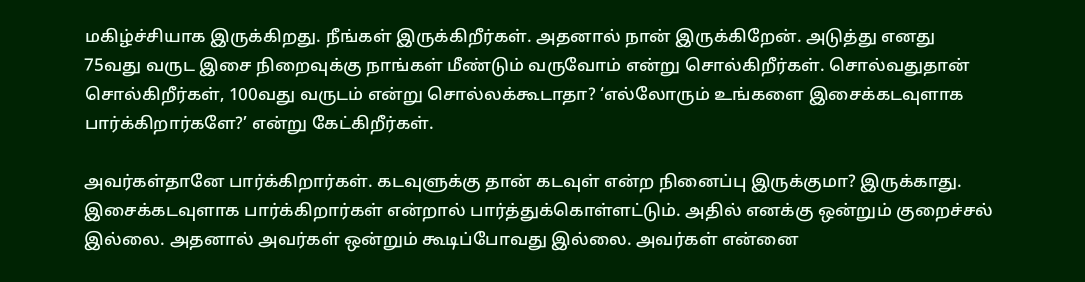மகிழ்ச்சியாக இருக்கிறது. நீங்கள் இருக்கிறீர்கள். அதனால் நான் இருக்கிறேன். அடுத்து எனது 75வது வருட இசை நிறைவுக்கு நாங்கள் மீண்டும் வருவோம் என்று சொல்கிறீர்கள். சொல்வதுதான் சொல்கிறீர்கள், 100வது வருடம் என்று சொல்லக்கூடாதா? ‘எல்லோரும் உங்களை இசைக்கடவுளாக பார்க்கிறார்களே?’ என்று கேட்கிறீர்கள்.

அவர்கள்தானே பார்க்கிறார்கள். கடவுளுக்கு தான் கடவுள் என்ற நினைப்பு இருக்குமா? இருக்காது. இசைக்கடவுளாக பார்க்கிறார்கள் என்றால் பார்த்துக்கொள்ளட்டும். அதில் எனக்கு ஒன்றும் குறைச்சல் இல்லை. அதனால் அவர்கள் ஒன்றும் கூடிப்போவது இல்லை. அவர்கள் என்னை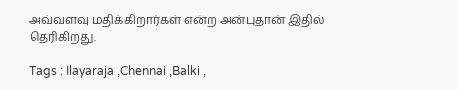அவ்வளவு மதிக்கிறார்கள் என்ற அன்புதான் இதில் தெரிகிறது.

Tags : Ilayaraja ,Chennai ,Balki ,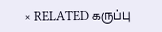× RELATED கருப்பு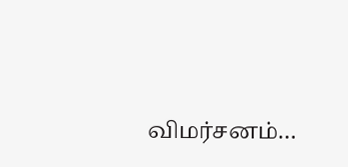விமர்சனம்…